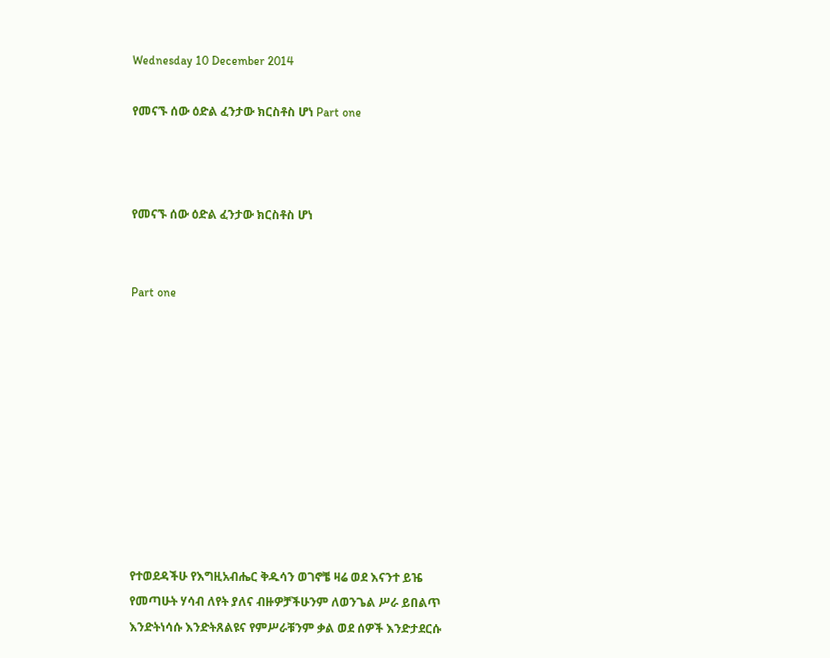Wednesday 10 December 2014

የመናኙ ሰው ዕድል ፈንታው ክርስቶስ ሆነ Part one



የመናኙ ሰው ዕድል ፈንታው ክርስቶስ ሆነ


Part one










የተወደዳችሁ የእግዚአብሔር ቅዱሳን ወገኖቼ ዛሬ ወደ እናንተ ይዤ የመጣሁት ሃሳብ ለየት ያለና ብዙዎቻችሁንም ለወንጌል ሥራ ይበልጥ እንድትነሳሱ እንድትጸልዩና የምሥራቹንም ቃል ወደ ሰዎች እንድታደርሱ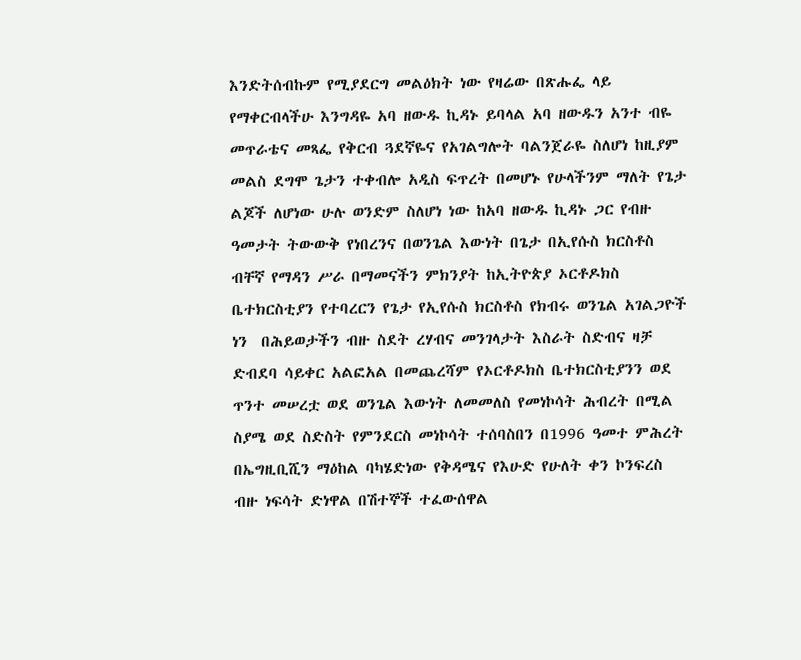እንድትሰብኩም የሚያደርግ መልዕክት ነው የዛሬው በጽሑፌ ላይ የማቀርብላችሁ እንግዳዬ አባ ዘውዱ ኪዳኑ ይባላል አባ ዘውዱን አንተ ብዬ መጥራቴና መጻፌ የቅርብ ጓደኛዬና የአገልግሎት ባልንጀራዬ ስለሆነ ከዚያም መልስ ደግሞ ጌታን ተቀብሎ አዲስ ፍጥረት በመሆኑ የሁላችንም ማለት የጌታ ልጆች ለሆነው ሁሉ ወንድም ስለሆነ ነው ከአባ ዘውዱ ኪዳኑ ጋር የብዙ ዓመታት ትውውቅ የነበረንና በወንጌል እውነት በጌታ በኢየሱስ ክርስቶስ ብቸኛ የማዳን ሥራ በማመናችን ምክንያት ከኢትዮጵያ ኦርቶዶክስ ቤተክርስቲያን የተባረርን የጌታ የኢየሱስ ክርስቶስ የክብሩ ወንጌል አገልጋዮች ነን  በሕይወታችን ብዙ ስደት ረሃብና መንገላታት እስራት ስድብና ዛቻ ድብደባ ሳይቀር አልፎአል በመጨረሻም የኦርቶዶክስ ቤተክርስቲያንን ወደ ጥንተ መሠረቷ ወደ ወንጌል እውነት ለመመለስ የመነኮሳት ሕብረት በሚል ስያሜ ወደ ስድስት የምንደርስ መነኮሳት ተሰባስበን በ1996 ዓመተ ምሕረት በኤግዚቢሺን ማዕከል ባካሄድነው የቅዳሜና የእሁድ የሁለት ቀን ኮንፍረስ ብዙ ነፍሳት ድነዋል በሽተኞች ተፈውሰዋል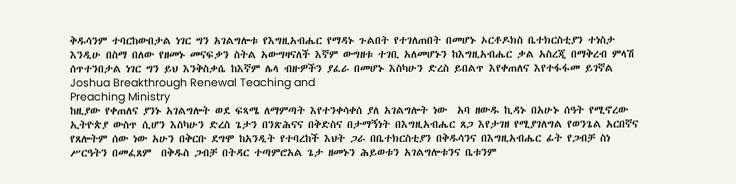ቅዱሳንም ተባርከውበታል ነገር ግን አገልግሎቱ የእግዚአብሔር የማዳኑ ጉልበት የተገለጠበት በመሆኑ ኦርቶዶክስ ቤተክርስቲያን ተነስታ እንዲሁ በስማ በለው የዘመኑ መናፍቃን ስትል አውግዛናለች እኛም ውግዘቱ ተገቢ አለመሆኑን ከእግዚአብሔር ቃል አስረጂ በማቅረብ ምላሽ ሰጥተንበታል ነገር ግን ይህ እንቅስቃሴ ከእኛም ሌላ ብዙዎችን ያፈራ በመሆኑ እስካሁን ድረስ ይበልጥ እየቀጠለና እየተፋፋመ ይገኛል Joshua Breakthrough Renewal Teaching and
Preaching Ministry
ከዚያው የቀጠለና ያንኑ አገልግሎት ወደ ፍጻሜ ለማምጣት እየተንቀሳቀሰ ያለ አገልግሎት ነው  አባ ዘውዱ ኪዳኑ በአሁኑ ሰዓት የሚኖረው ኢትዮጵያ ውስጥ ሲሆን እስካሁን ድረስ ጌታን በንጽሕናና በቅድስና በታማኝነት በእግዚአብሔር ጸጋ እየታገዘ የሚያገለግል የወንጌል አርበኛና የጸሎትም ሰው ነው አሁን በቅርቡ ደግሞ ከአንዲት የተባረከች እህት ጋራ በቤተክርስቲያን በቅዱሳንና በእግዚአብሔር ፊት የጋብቻ ስነ ሥርዓትን በመፈጸም  በቅዱስ ጋብቻ በትዳር ተጣምሮአል ጌታ ዘመኑን ሕይወቱን አገልግሎቱንና ቤቱንም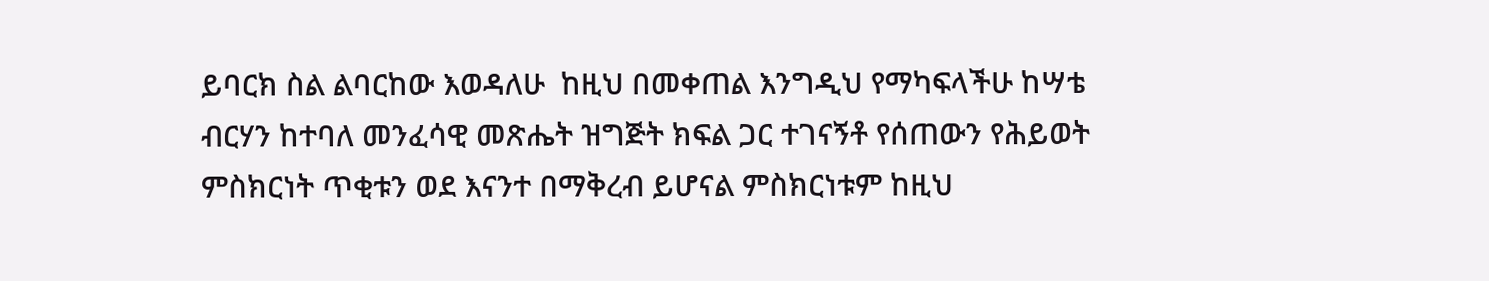ይባርክ ስል ልባርከው እወዳለሁ  ከዚህ በመቀጠል እንግዲህ የማካፍላችሁ ከሣቴ ብርሃን ከተባለ መንፈሳዊ መጽሔት ዝግጅት ክፍል ጋር ተገናኝቶ የሰጠውን የሕይወት ምስክርነት ጥቂቱን ወደ እናንተ በማቅረብ ይሆናል ምስክርነቱም ከዚህ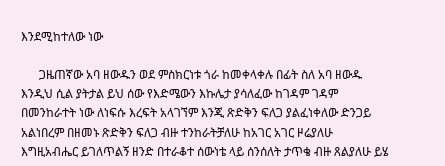እንደሚከተለው ነው

      ጋዜጠኛው አባ ዘውዱን ወደ ምስክርነቱ ጎራ ከመቀላቀሉ በፊት ስለ አባ ዘውዱ እንዲህ ሲል ያትታል ይህ ሰው የእድሜውን እኩሌታ ያሳለፈው ከገዳም ገዳም በመንከራተት ነው ለነፍሱ እረፍት አላገኘም እንጂ ጽድቅን ፍለጋ ያልፈነቀለው ድንጋይ አልነበረም በዘመኑ ጽድቅን ፍለጋ ብዙ ተንከራትቻለሁ ከአገር አገር ዞሬያለሁ እግዚአብሔር ይገለጥልኝ ዘንድ በተራቆተ ሰውነቴ ላይ ሰንሰለት ታጥቄ ብዙ ጸልያለሁ ይሄ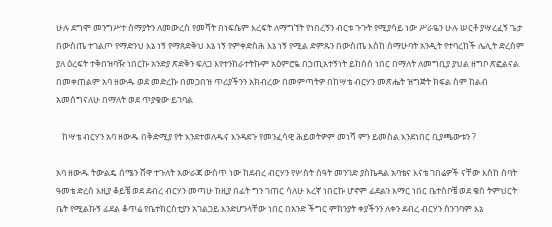ሁሉ ደግሞ መንግሥተ ሰማያትን ለመውረስ የመሻት በነፍሴም እረፍት ለማግኘት የነበረኝን ብርቱ ጉጉት የሚያሳይ ነው ሥራዬን ሁሉ ሠርቶ ያሣረፈኝ ጌታ በውስጤ ተገልጦ የማድንህ እኔ ነኝ የማጸድቅህ እኔ ነኝ የምቀድስሕ እኔ ነኝ የሚል ድምጹን በውስጤ እስከ ሰማሁባት አንዲት የተባረከች ሌሊት ድረስም ያለ ዕረፍት ተቅበዝባዥ ነበርኩ አንድያ ጽድቅን ፍለጋ እየተንከራተትኩም አዕምሮዬ በኃጢአተኝነት ይከሰስ ነበር በማለት ለመግቢያ ያህል ዘግቦ ጽፎልናል በመቀጠልም አባ ዘውዱ ወደ መድረኩ በመጋበዝ ጥሪያችንን አክብረው በመምጣትዎ በከሣቴ ብርሃን መጽሔት ዝግጅት ክፍል ስም ከልብ አመሰግናለሁ በማለት ወደ ጥያቄው ይገባል

   ከሣቴ ብርሃን አባ ዘውዱ በቅድሚያ የት እንደተወለዱና እንዳደጉ የመንፈሳዊ ሕይወትዎም መነሻ ምን ይመስል እንደነበር ቢያጫውቱን ?

አባ ዘውዱ ትውልዴ ሰሜን ሸዋ ተጉለት አውራጃ ውስጥ ነው ከደብረ ብርሃን የሦስት ሰዓት መንገድ ያስኬዳል አባቴና እናቴ ገበሬዎች ናቸው እስከ ሰባት ዓመቴ ድረስ እዚያ ቆይቼ ወደ ደብረ ብርሃን መጣሁ ከዚያ በፊት ግን ገጠር ሳለሁ እረኛ ነበርኩ ሆኖም ፊደልን እማር ነበር ቤተሰቦቼ ወደ ቄስ ትምህርት ቤት የሚልኩኝ ፊደል ቆጥሬ የቤተክርስቲያን አገልጋይ እንድሆንላቸው ነበር በአንድ ችግር ምክንያት ቀያችንን ለቀን ደብረ ብርሃን ስንገባም እኔ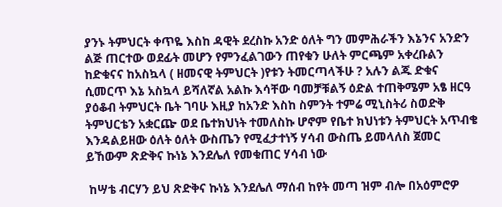ያንኑ ትምህርት ቀጥዬ እስከ ዳዊት ደረስኩ አንድ ዕለት ግን መምሕራችን እኔንና አንድን ልጅ ጠርተው ወደፊት መሆን የምንፈልገውን ጠየቁን ሁለት ምርጫም አቀረቡልን ከድቁናና ከአስኳላ ( ዘመናዊ ትምህርት )የቱን ትመርጣላችሁ ? አሉን ልጁ ድቁና ሲመርጥ እኔ አስኳላ ይሻለኛል አልኩ እሳቸው ባመቻቹልኝ ዕድል ተጠቅሜም አፄ ዘርዓ ያዕቆብ ትምህርት ቤት ገባሁ እዚያ ከአንድ እስከ ስምንት ተምሬ ሚኒስትሪ ስወድቅ ትምህርቴን አቋርጬ ወደ ቤተክህነት ተመለስኩ ሆኖም የቤተ ክህነቱን ትምህርት አጥብቄ እንዳልይዘው ዕለት ዕለት ውስጤን የሚፈታተነኝ ሃሳብ ውስጤ ይመላለስ ጀመር ይኸውም ጽድቅና ኩነኔ እንደሌለ የመቁጠር ሃሳብ ነው

 ከሣቴ ብርሃን ይህ ጽድቅና ኩነኔ እንደሌለ ማሰብ ከየት መጣ ዝም ብሎ በአዕምሮዎ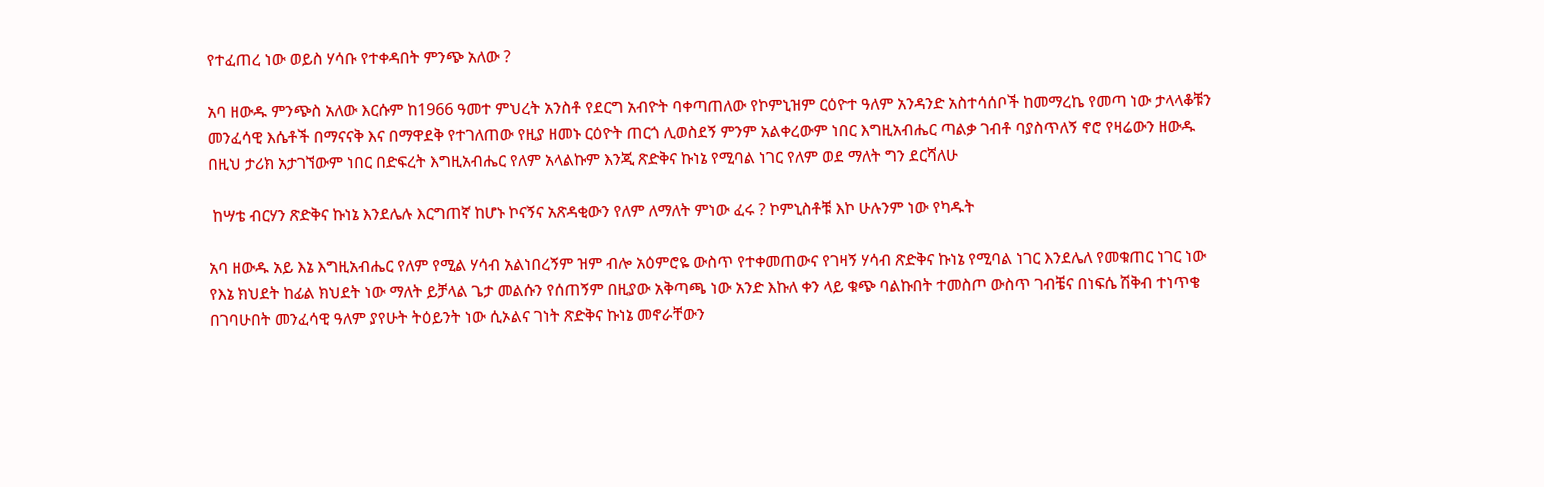የተፈጠረ ነው ወይስ ሃሳቡ የተቀዳበት ምንጭ አለው ?

አባ ዘውዱ ምንጭስ አለው እርሱም ከ1966 ዓመተ ምህረት አንስቶ የደርግ አብዮት ባቀጣጠለው የኮምኒዝም ርዕዮተ ዓለም አንዳንድ አስተሳሰቦች ከመማረኬ የመጣ ነው ታላላቆቹን መንፈሳዊ እሴቶች በማናናቅ እና በማዋደቅ የተገለጠው የዚያ ዘመኑ ርዕዮት ጠርጎ ሊወስደኝ ምንም አልቀረውም ነበር እግዚአብሔር ጣልቃ ገብቶ ባያስጥለኝ ኖሮ የዛሬውን ዘውዱ በዚህ ታሪክ አታገኘውም ነበር በድፍረት እግዚአብሔር የለም አላልኩም እንጂ ጽድቅና ኩነኔ የሚባል ነገር የለም ወደ ማለት ግን ደርሻለሁ

 ከሣቴ ብርሃን ጽድቅና ኩነኔ እንደሌሉ እርግጠኛ ከሆኑ ኮናኝና አጽዳቂውን የለም ለማለት ምነው ፈሩ ? ኮምኒስቶቹ እኮ ሁሉንም ነው የካዱት

አባ ዘውዱ አይ እኔ እግዚአብሔር የለም የሚል ሃሳብ አልነበረኝም ዝም ብሎ አዕምሮዬ ውስጥ የተቀመጠውና የገዛኝ ሃሳብ ጽድቅና ኩነኔ የሚባል ነገር እንደሌለ የመቁጠር ነገር ነው የእኔ ክህደት ከፊል ክህደት ነው ማለት ይቻላል ጌታ መልሱን የሰጠኝም በዚያው አቅጣጫ ነው አንድ እኩለ ቀን ላይ ቁጭ ባልኩበት ተመስጦ ውስጥ ገብቼና በነፍሴ ሽቅብ ተነጥቄ በገባሁበት መንፈሳዊ ዓለም ያየሁት ትዕይንት ነው ሲኦልና ገነት ጽድቅና ኩነኔ መኖራቸውን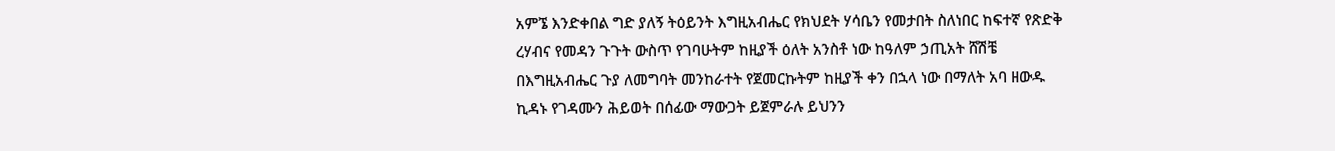አምኜ እንድቀበል ግድ ያለኝ ትዕይንት እግዚአብሔር የክህደት ሃሳቤን የመታበት ስለነበር ከፍተኛ የጽድቅ ረሃብና የመዳን ጉጉት ውስጥ የገባሁትም ከዚያች ዕለት አንስቶ ነው ከዓለም ኃጢአት ሸሽቼ በእግዚአብሔር ጉያ ለመግባት መንከራተት የጀመርኩትም ከዚያች ቀን በኋላ ነው በማለት አባ ዘውዱ ኪዳኑ የገዳሙን ሕይወት በሰፊው ማውጋት ይጀምራሉ ይህንን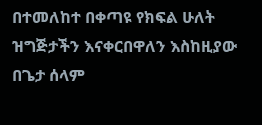በተመለከተ በቀጣዩ የክፍል ሁለት ዝግጅታችን እናቀርበዋለን እስከዚያው በጌታ ሰላም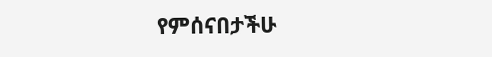የምሰናበታችሁ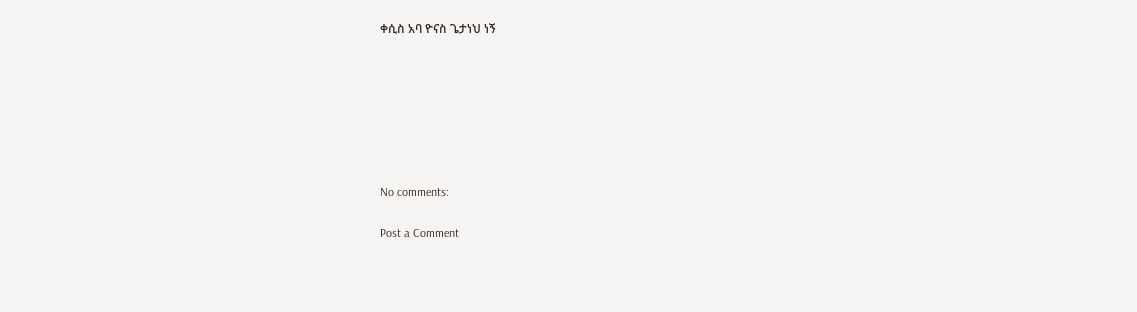ቀሲስ አባ ዮናስ ጌታነህ ነኝ







No comments:

Post a Comment